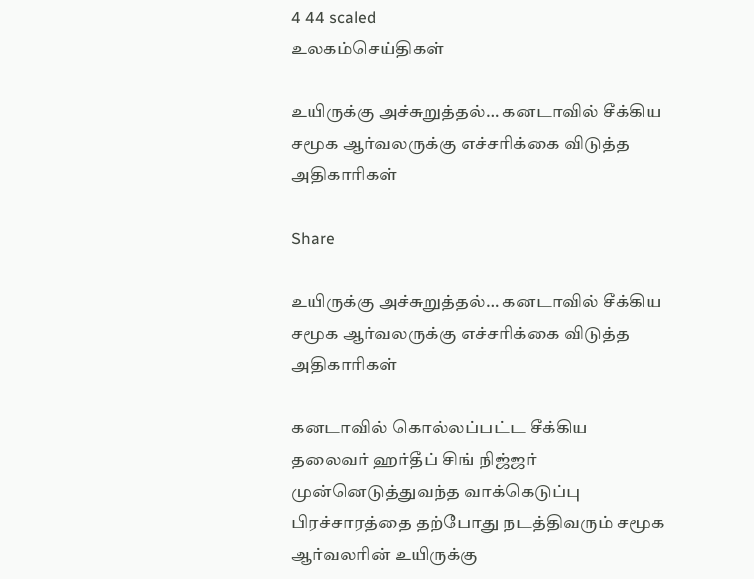4 44 scaled
உலகம்செய்திகள்

உயிருக்கு அச்சுறுத்தல்… கனடாவில் சீக்கிய சமூக ஆர்வலருக்கு எச்சரிக்கை விடுத்த அதிகாரிகள்

Share

உயிருக்கு அச்சுறுத்தல்… கனடாவில் சீக்கிய சமூக ஆர்வலருக்கு எச்சரிக்கை விடுத்த அதிகாரிகள்

கனடாவில் கொல்லப்பட்ட சீக்கிய தலைவர் ஹர்தீப் சிங் நிஜ்ஜர் முன்னெடுத்துவந்த வாக்கெடுப்பு பிரச்சாரத்தை தற்போது நடத்திவரும் சமூக ஆர்வலரின் உயிருக்கு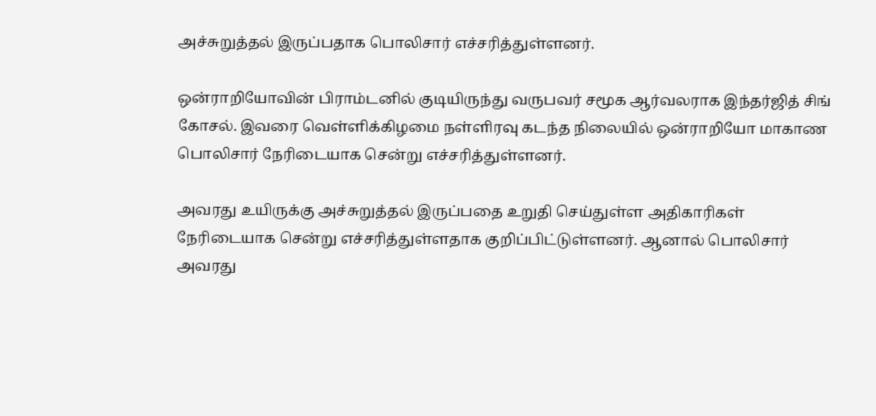அச்சுறுத்தல் இருப்பதாக பொலிசார் எச்சரித்துள்ளனர்.

ஒன்ராறியோவின் பிராம்டனில் குடியிருந்து வருபவர் சமூக ஆர்வலராக இந்தர்ஜித் சிங் கோசல். இவரை வெள்ளிக்கிழமை நள்ளிரவு கடந்த நிலையில் ஒன்ராறியோ மாகாண பொலிசார் நேரிடையாக சென்று எச்சரித்துள்ளனர்.

அவரது உயிருக்கு அச்சுறுத்தல் இருப்பதை உறுதி செய்துள்ள அதிகாரிகள் நேரிடையாக சென்று எச்சரித்துள்ளதாக குறிப்பிட்டுள்ளனர். ஆனால் பொலிசார் அவரது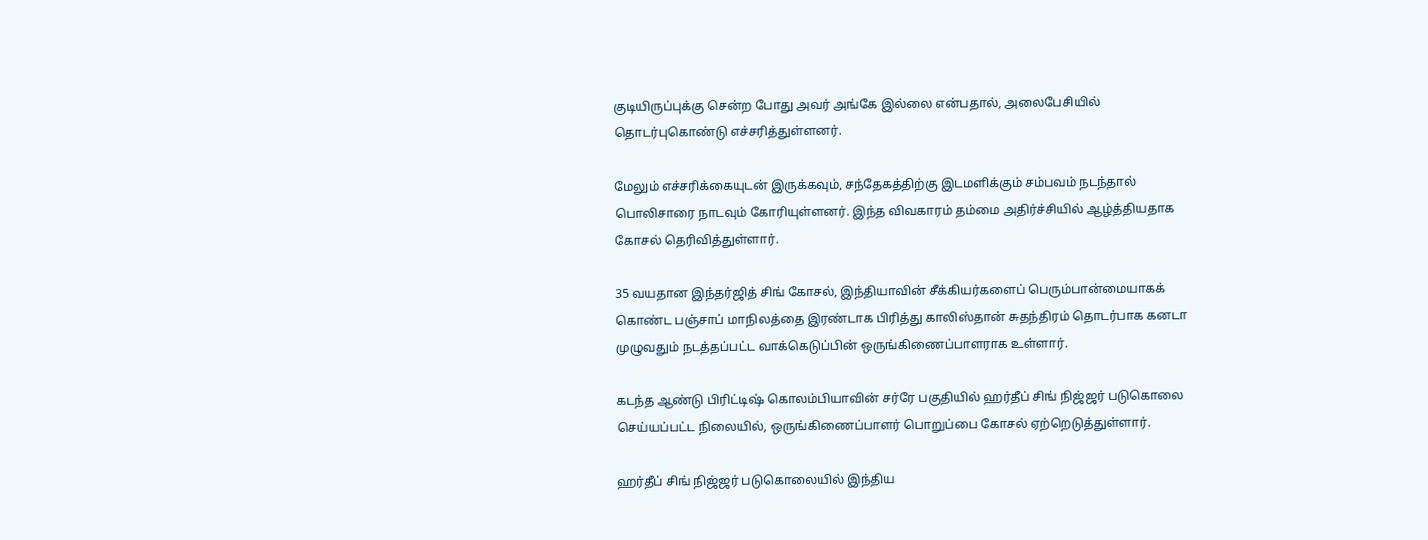குடியிருப்புக்கு சென்ற போது அவர் அங்கே இல்லை என்பதால், அலைபேசியில் தொடர்புகொண்டு எச்சரித்துள்ளனர்.

மேலும் எச்சரிக்கையுடன் இருக்கவும், சந்தேகத்திற்கு இடமளிக்கும் சம்பவம் நடந்தால் பொலிசாரை நாடவும் கோரியுள்ளனர். இந்த விவகாரம் தம்மை அதிர்ச்சியில் ஆழ்த்தியதாக கோசல் தெரிவித்துள்ளார்.

35 வயதான இந்தர்ஜித் சிங் கோசல், இந்தியாவின் சீக்கியர்களைப் பெரும்பான்மையாகக் கொண்ட பஞ்சாப் மாநிலத்தை இரண்டாக பிரித்து காலிஸ்தான் சுதந்திரம் தொடர்பாக கனடா முழுவதும் நடத்தப்பட்ட வாக்கெடுப்பின் ஒருங்கிணைப்பாளராக உள்ளார்.

கடந்த ஆண்டு பிரிட்டிஷ் கொலம்பியாவின் சர்ரே பகுதியில் ஹர்தீப் சிங் நிஜ்ஜர் படுகொலை செய்யப்பட்ட நிலையில், ஒருங்கிணைப்பாளர் பொறுப்பை கோசல் ஏற்றெடுத்துள்ளார்.

ஹர்தீப் சிங் நிஜ்ஜர் படுகொலையில் இந்திய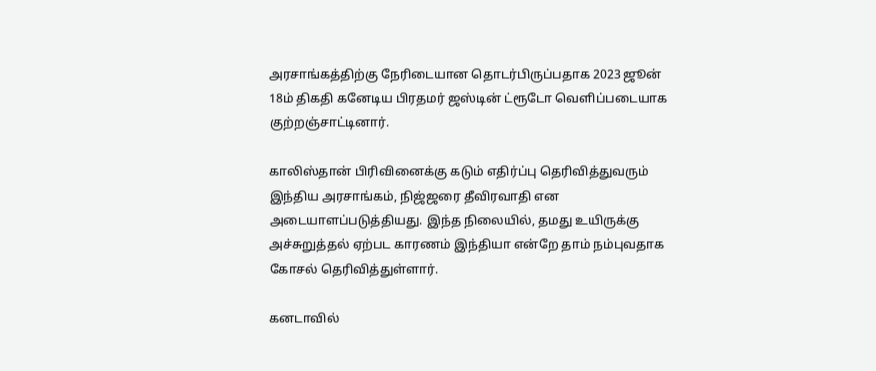அரசாங்கத்திற்கு நேரிடையான தொடர்பிருப்பதாக 2023 ஜூன் 18ம் திகதி கனேடிய பிரதமர் ஜஸ்டின் ட்ரூடோ வெளிப்படையாக குற்றஞ்சாட்டினார்.

காலிஸ்தான் பிரிவினைக்கு கடும் எதிர்ப்பு தெரிவித்துவரும் இந்திய அரசாங்கம், நிஜ்ஜரை தீவிரவாதி என அடையாளப்படுத்தியது. இந்த நிலையில், தமது உயிருக்கு அச்சுறுத்தல் ஏற்பட காரணம் இந்தியா என்றே தாம் நம்புவதாக கோசல் தெரிவித்துள்ளார்.

கனடாவில்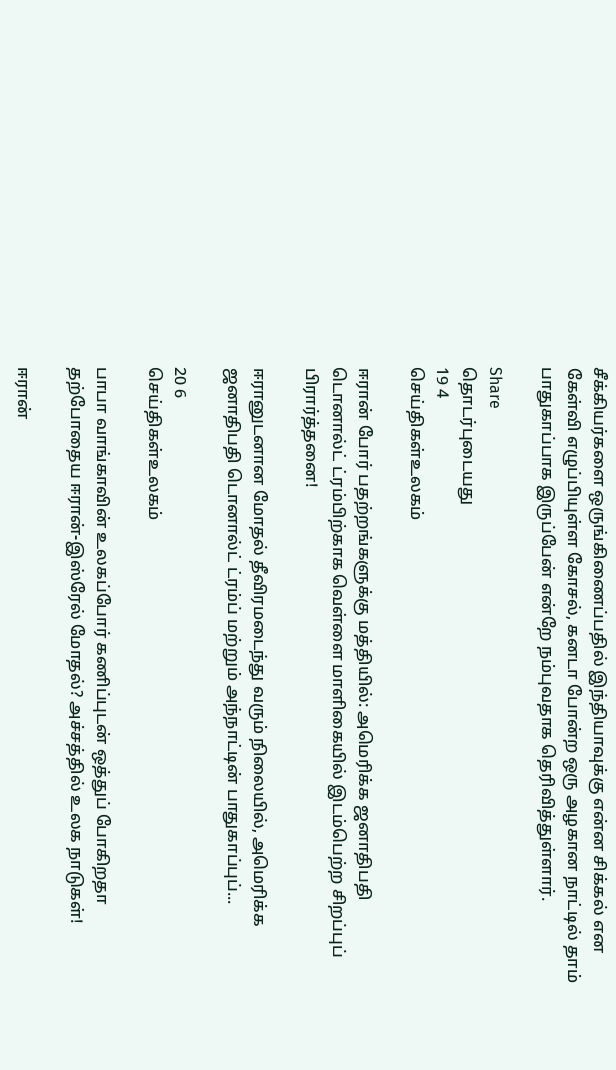சீக்கியர்களை ஒருங்கிணைப்பதில் இந்தியாவுக்கு என்ன சிக்கல் என கேள்வி எழுப்பியுள்ள கோசல், கனடா போன்ற ஒரு அழகான நாட்டில் தாம் பாதுகாப்பாக இருப்பேன் என்றே நம்புவதாக தெரிவித்துள்ளார்.

Share
தொடர்புடையது
19 4
செய்திகள்உலகம்

ஈரான் போர் பதற்றங்களுக்கு மத்தியில்: அமெரிக்க ஜனாதிபதி டொனால்ட் ட்ரம்பிற்காக வெள்ளை மாளிகையில் இடம்பெற்ற சிறப்புப் பிரார்த்தனை!

ஈரானுடனான மோதல் தீவிரமடைந்து வரும் நிலையில், அமெரிக்க ஜனாதிபதி டொனால்ட் ட்ரம்ப் மற்றும் அந்நாட்டின் பாதுகாப்புப்...

20 6
செய்திகள்உலகம்

பாபா வாங்காவின் உலகப்போர் கணிப்புடன் ஒத்துப் போகிறதா தற்போதைய ஈரான்-இஸ்ரேல் மோதல்? அச்சத்தில் உலக நாடுகள்!

ஈரான்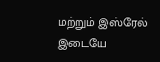மற்றும் இஸ்ரேல் இடையே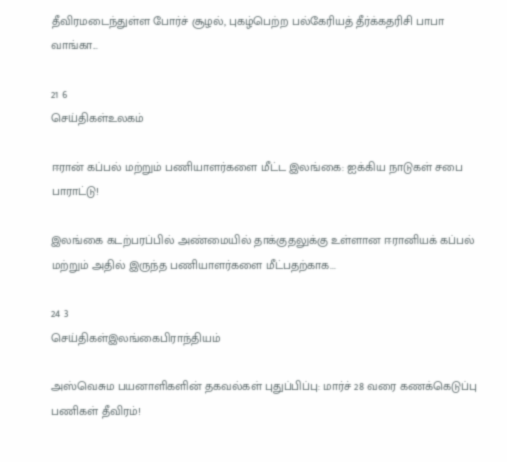தீவிரமடைந்துள்ள போர்ச் சூழல், புகழ்பெற்ற பல்கேரியத் தீர்க்கதரிசி பாபா வாங்கா...

21 6
செய்திகள்உலகம்

ஈரான் கப்பல் மற்றும் பணியாளர்களை மீட்ட இலங்கை: ஐக்கிய நாடுகள் சபை பாராட்டு!

இலங்கை கடற்பரப்பில் அண்மையில் தாக்குதலுக்கு உள்ளான ஈரானியக் கப்பல் மற்றும் அதில் இருந்த பணியாளர்களை மீட்பதற்காக...

24 3
செய்திகள்இலங்கைபிராந்தியம்

அஸ்வெசும பயனாளிகளின் தகவல்கள் புதுப்பிப்பு: மார்ச் 28 வரை கணக்கெடுப்பு பணிகள் தீவிரம்!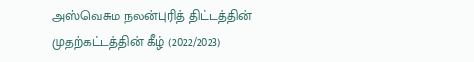அஸ்வெசும நலன்புரித் திட்டத்தின் முதற்கட்டத்தின் கீழ் (2022/2023)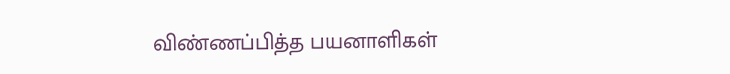விண்ணப்பித்த பயனாளிகள்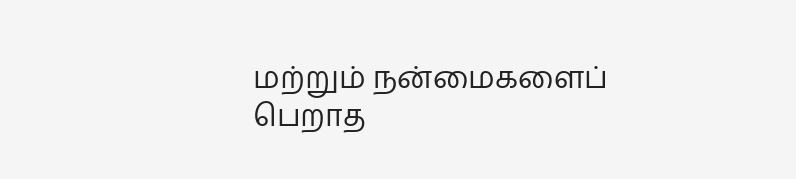மற்றும் நன்மைகளைப் பெறாத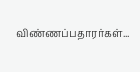விண்ணப்பதாரர்கள்...